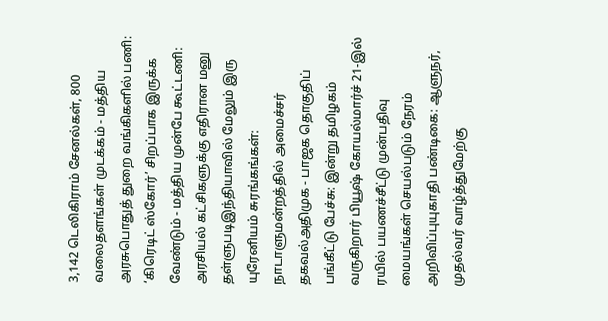3,142 டெலிகிராம் சேனல்கள், 800 வலைதளங்கள் முடக்கம் - மத்திய அரசுபொதுத் துறை வங்கிகளில் பணி: ‘கிரெடிட் ஸ்கோர்’ சிறப்பாக இருக்க வேண்டும் - மத்திய முன்பே கூட்டணி: அரசியல் கட்சிகளுக்கு எதிரான மனு தள்ளுபடிஇந்தியாவில் மேலும் இரு யுரேனியம் சுரங்கங்கள்: நாடாளுமன்றத்தில் அமைச்சர் தகவல்அதிமுக - பாஜக தொகுதிப் பங்கீட்டு பேச்சு: இன்று தமிழகம் வருகிறார் பியூஷ் கோயல்மார்ச் 21-இல் ரயில் பயணச்சீட்டு முன்பதிவு மையங்கள் செயல்படும் நேரம் அறிவிப்புயுகாதி பண்டிகை: ஆளுநர், முதல்வர் வாழ்த்துமேற்கு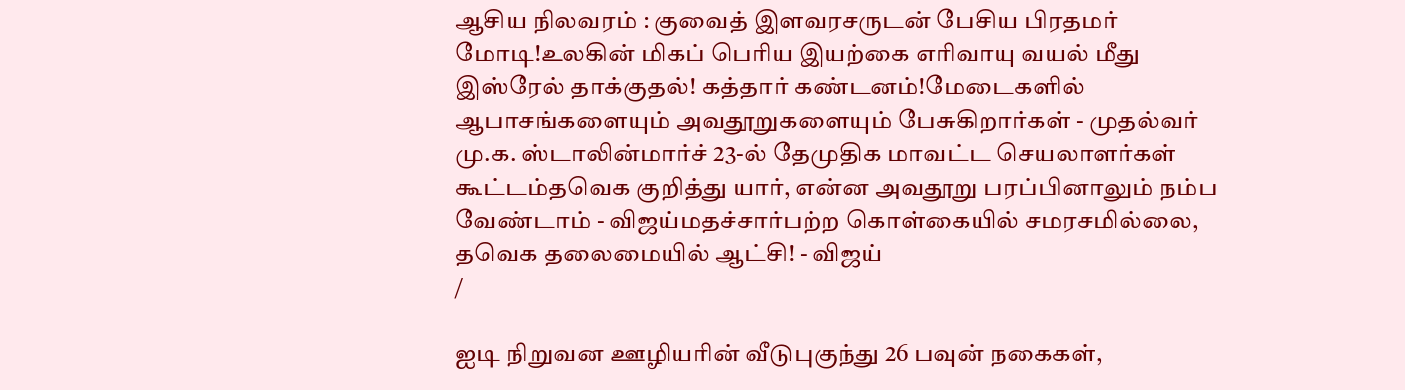ஆசிய நிலவரம் : குவைத் இளவரசருடன் பேசிய பிரதமர் மோடி!உலகின் மிகப் பெரிய இயற்கை எரிவாயு வயல் மீது இஸ்ரேல் தாக்குதல்! கத்தார் கண்டனம்!மேடைகளில் ஆபாசங்களையும் அவதூறுகளையும் பேசுகிறார்கள் - முதல்வர் மு.க. ஸ்டாலின்மார்ச் 23-ல் தேமுதிக மாவட்ட செயலாளர்கள் கூட்டம்தவெக குறித்து யார், என்ன அவதூறு பரப்பினாலும் நம்ப வேண்டாம் - விஜய்மதச்சார்பற்ற கொள்கையில் சமரசமில்லை, தவெக தலைமையில் ஆட்சி! - விஜய்
/

ஐடி நிறுவன ஊழியரின் வீடுபுகுந்து 26 பவுன் நகைகள்,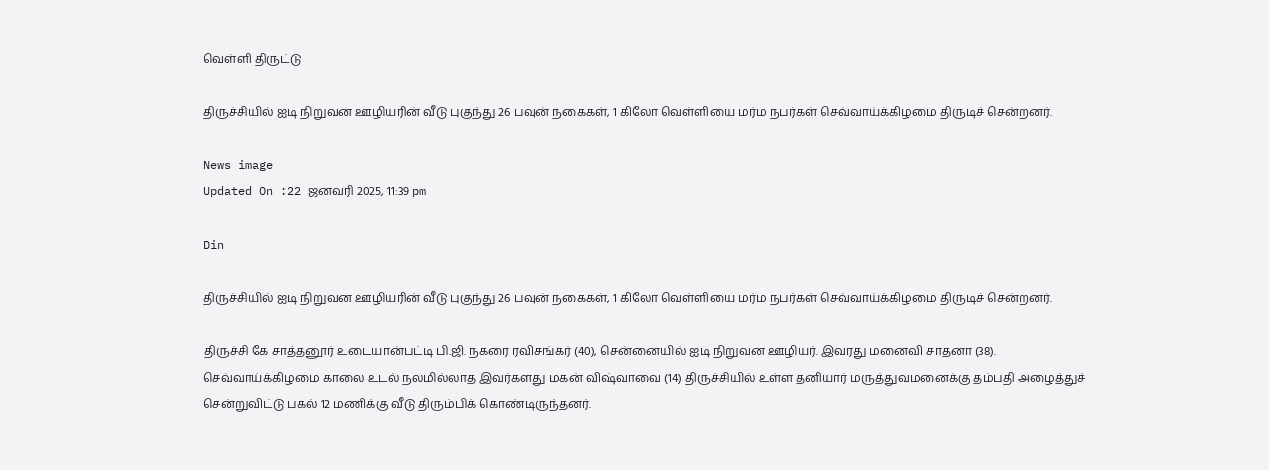வெள்ளி திருட்டு

திருச்சியில் ஐடி நிறுவன ஊழியரின் வீடு புகுந்து 26 பவுன் நகைகள், 1 கிலோ வெள்ளியை மர்ம நபர்கள் செவ்வாய்க்கிழமை திருடிச் சென்றனர்.

News image
Updated On :22 ஜனவரி 2025, 11:39 pm

Din

திருச்சியில் ஐடி நிறுவன ஊழியரின் வீடு புகுந்து 26 பவுன் நகைகள், 1 கிலோ வெள்ளியை மர்ம நபர்கள் செவ்வாய்க்கிழமை திருடிச் சென்றனர்.

திருச்சி கே சாத்தனூர் உடையான்பட்டி பி.ஜி. நகரை ரவிசங்கர் (40), சென்னையில் ஐடி நிறுவன ஊழியர். இவரது மனைவி சாதனா (38). செவ்வாய்க்கிழமை காலை உடல் நலமில்லாத இவர்களது மகன் விஷ்வாவை (14) திருச்சியில் உள்ள தனியார் மருத்துவமனைக்கு தம்பதி அழைத்துச் சென்றுவிட்டு பகல் 12 மணிக்கு வீடு திரும்பிக் கொண்டிருந்தனர்.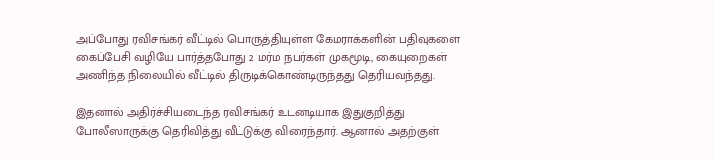அப்போது ரவிசங்கர் வீட்டில் பொருத்தியுள்ள கேமராக்களின் பதிவுகளை கைப்பேசி வழியே பார்த்தபோது 2 மர்ம நபர்கள் முகமூடி, கையுறைகள் அணிந்த நிலையில் வீட்டில் திருடிக்கொண்டிருந்தது தெரியவந்தது.

இதனால் அதிர்ச்சியடைந்த ரவிசங்கர் உடனடியாக இதுகுறித்து போலீஸாருக்கு தெரிவித்து வீட்டுக்கு விரைந்தார். ஆனால் அதற்குள்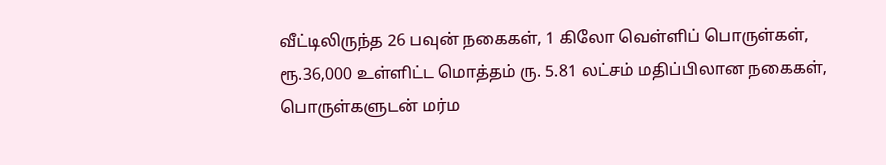வீட்டிலிருந்த 26 பவுன் நகைகள், 1 கிலோ வெள்ளிப் பொருள்கள், ரூ.36,000 உள்ளிட்ட மொத்தம் ரு. 5.81 லட்சம் மதிப்பிலான நகைகள், பொருள்களுடன் மர்ம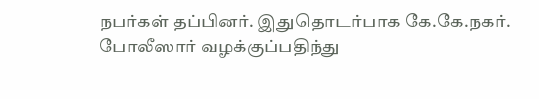நபர்கள் தப்பினர். இதுதொடர்பாக கே.கே.நகர். போலீஸார் வழக்குப்பதிந்து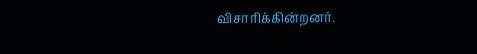விசாரிக்கின்றனர்.